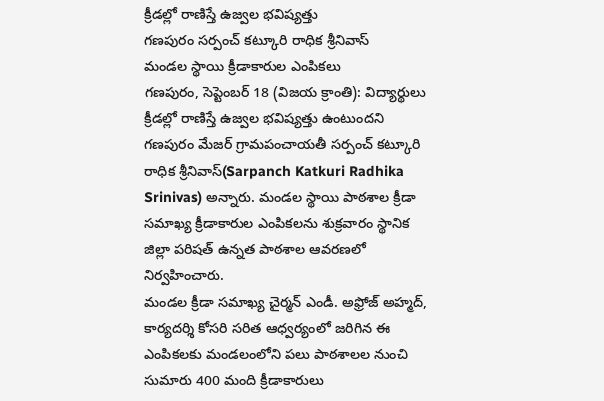క్రీడల్లో రాణిస్తే ఉజ్వల భవిష్యత్తు
గణపురం సర్పంచ్ కట్కూరి రాధిక శ్రీనివాస్
మండల స్థాయి క్రీడాకారుల ఎంపికలు
గణపురం, సెప్టెంబర్ 18 (విజయ క్రాంతి): విద్యార్థులు క్రీడల్లో రాణిస్తే ఉజ్వల భవిష్యత్తు ఉంటుందని గణపురం మేజర్ గ్రామపంచాయతీ సర్పంచ్ కట్కూరి రాధిక శ్రీనివాస్(Sarpanch Katkuri Radhika Srinivas) అన్నారు. మండల స్థాయి పాఠశాల క్రీడా సమాఖ్య క్రీడాకారుల ఎంపికలను శుక్రవారం స్థానిక జిల్లా పరిషత్ ఉన్నత పాఠశాల ఆవరణలో నిర్వహించారు.
మండల క్రీడా సమాఖ్య చైర్మన్ ఎండీ. అఫ్రోజ్ అహ్మద్, కార్యదర్శి కోసరి సరిత ఆధ్వర్యంలో జరిగిన ఈ ఎంపికలకు మండలంలోని పలు పాఠశాలల నుంచి సుమారు 400 మంది క్రీడాకారులు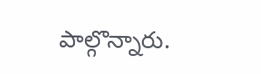పాల్గొన్నారు.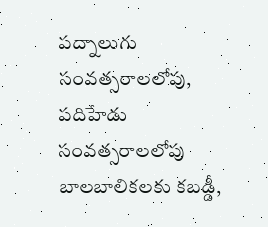పద్నాలుగు సంవత్సరాలలోపు, పదిహేడు సంవత్సరాలలోపు బాలబాలికలకు కబడ్డీ,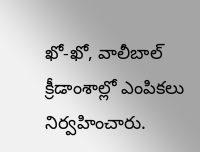ఖో-ఖో, వాలీబాల్ క్రీడాంశాల్లో ఎంపికలు నిర్వహించారు.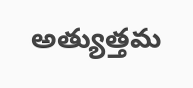అత్యుత్తమ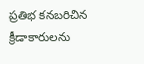ప్రతిభ కనబరిచిన క్రీడాకారులను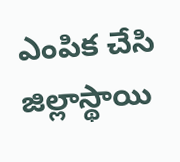ఎంపిక చేసి జిల్లాస్థాయి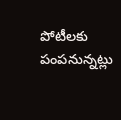పోటీలకు పంపనున్నట్లు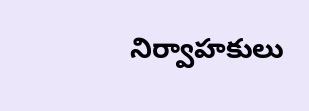నిర్వాహకులు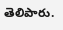తెలిపారు.